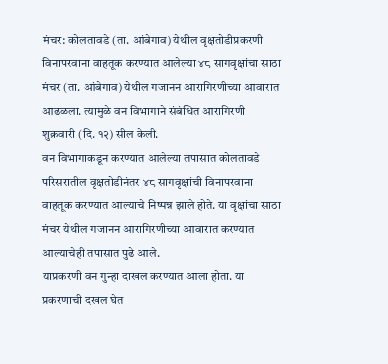मंचर: कोलतावडे (ता. आंबेगाव) येथील वृक्षतोडीप्रकरणी विनापरवाना वाहतूक करण्यात आलेल्या ४८ सागवृक्षांचा साठा मंचर (ता. आंबेगाव) येथील गजानन आरागिरणीच्या आवारात आढळला. त्यामुळे वन विभागाने संबंधित आरागिरणी शुक्रवारी (दि. १२) सील केली.
वन विभागाकडून करण्यात आलेल्या तपासात कोलतावडे परिसरातील वृक्षतोडीनंतर ४८ सागवृक्षांची विनापरवाना वाहतूक करण्यात आल्याचे निष्पन्न झाले होते. या वृक्षांचा साठा मंचर येथील गजानन आरागिरणीच्या आवारात करण्यात आल्याचेही तपासात पुढे आले.
याप्रकरणी वन गुन्हा दाखल करण्यात आला होता. या प्रकरणाची दखल घेत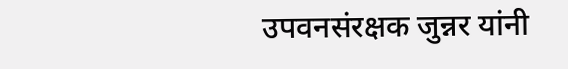उपवनसंरक्षक जुन्नर यांनी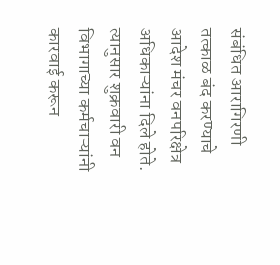संबंधित आरागिरणी तत्काळ बंद करण्याचे आदेश मंचर वनपरिक्षेत्र अधिकाऱ्यांना दिले होते. त्यानुसार शुक्रवारी वन विभागाच्या कर्मचाऱ्यांनी कारवाई करून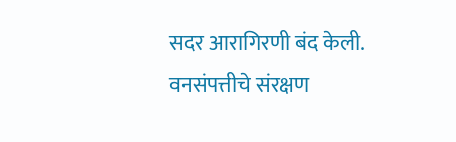सदर आरागिरणी बंद केली. वनसंपत्तीचे संरक्षण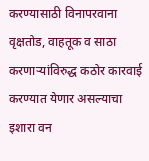करण्यासाठी विनापरवाना वृक्षतोड, वाहतूक व साठा करणाऱ्यांविरुद्ध कठोर कारवाई करण्यात येणार असल्याचा इशारा वन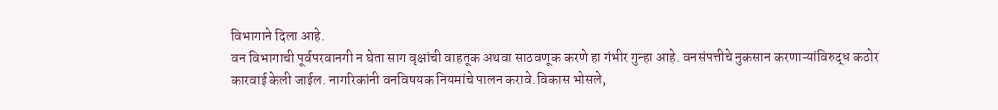विभागाने दिला आहे.
वन विभागाची पूर्वपरवानगी न घेता साग वृक्षांची वाहतूक अथवा साठवणूक करणे हा गंभीर गुन्हा आहे. वनसंपत्तीचे नुकसान करणाऱ्यांविरुद्ध कठोर कारवाई केली जाईल. नागरिकांनी वनविषयक नियमांचे पालन करावे.विकास भोसले,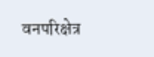वनपरिक्षेत्र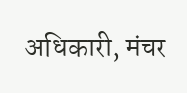अधिकारी, मंचर